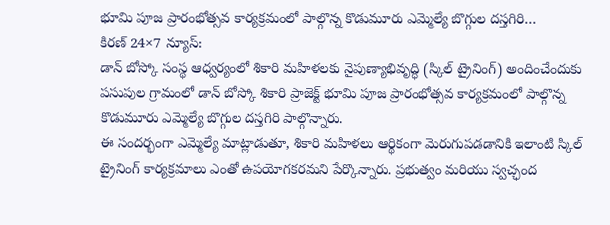భూమి పూజ ప్రారంభోత్సవ కార్యక్రమంలో పాల్గొన్న కొడుమూరు ఎమ్మెల్యే బొగ్గుల దస్తగిరి…
కిరణ్ 24×7 న్యూస్:
డాన్ బోస్కో సంస్థ ఆధ్వర్యంలో శికారి మహిళలకు నైపుణ్యాభివృద్ధి (స్కిల్ ట్రైనింగ్) అందించేందుకు పసుపుల గ్రామంలో డాన్ బోస్కో శికారి ప్రాజెక్ట్ భూమి పూజ ప్రారంభోత్సవ కార్యక్రమంలో పాల్గొన్న కొడుమూరు ఎమ్మెల్యే బొగ్గుల దస్తగిరి పాల్గొన్నారు.
ఈ సందర్భంగా ఎమ్మెల్యే మాట్లాడుతూ, శికారి మహిళలు ఆర్థికంగా మెరుగుపడడానికి ఇలాంటి స్కిల్ ట్రైనింగ్ కార్యక్రమాలు ఎంతో ఉపయోగకరమని పేర్కొన్నారు. ప్రభుత్వం మరియు స్వచ్ఛంద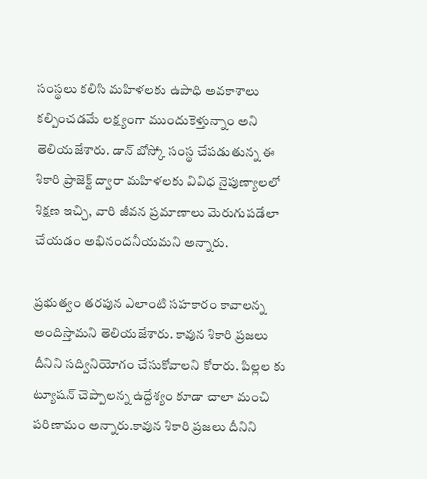సంస్థలు కలిసి మహిళలకు ఉపాధి అవకాశాలు కల్పించడమే లక్ష్యంగా ముందుకెళ్తున్నాం అని తెలియజేశారు. డాన్ బోస్కో సంస్థ చేపడుతున్న ఈ శికారి ప్రాజెక్ట్ ద్వారా మహిళలకు వివిధ నైపుణ్యాలలో శిక్షణ ఇచ్చి, వారి జీవన ప్రమాణాలు మెరుగుపడేలా చేయడం అభినందనీయమని అన్నారు.

ప్రభుత్వం తరపున ఎలాంటి సహకారం కావాలన్న అందిస్తామని తెలియజేశారు. కావున శికారి ప్రజలు దీనిని సద్వినియోగం చేసుకోవాలని కోరారు. పిల్లల కు ట్యూషన్ చెప్పాలన్న ఉద్దేశ్యం కూడా చాలా మంచి పరిణామం అన్నారు.కావున శికారి ప్రజలు దీనిని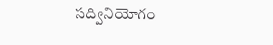సద్వినియోగం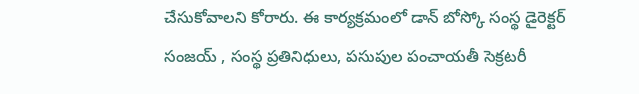చేసుకోవాలని కోరారు. ఈ కార్యక్రమంలో డాన్ బోస్కో సంస్థ డైరెక్టర్ సంజయ్ , సంస్థ ప్రతినిధులు, పసుపుల పంచాయతీ సెక్రటరీ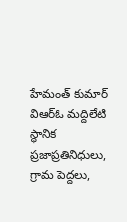హేమంత్ కుమార్ విఆర్ఓ మద్దిలేటి స్థానిక ప్రజాప్రతినిధులు, గ్రామ పెద్దలు,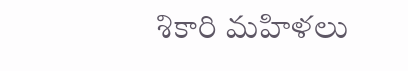శికారి మహిళలు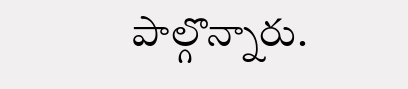పాల్గొన్నారు.